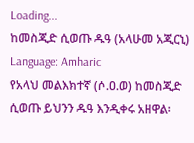Loading...
ከመስጂድ ሲወጡ ዱዓ (አላሁመ አጂርኒ)
Language: Amharic
የአላህ መልእክተኛ (ሶ.ዐ.ወ) ከመስጂድ ሲወጡ ይህንን ዱዓ እንዲቀሩ አዘዋል፡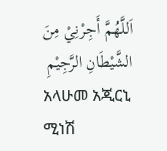اَللَّهُمَّ أَجِرْنِيْ مِنَ الشَّيْطَانِ الرَّجِيْمِ
አላሁመ አጂርኒ ሚነሽ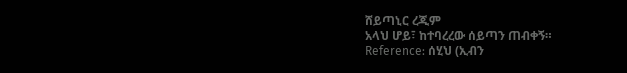ሸይጣኒር ረጂም
አላህ ሆይ፣ ከተባረረው ሰይጣን ጠብቀኝ።
Reference: ሰሂህ (ኢብን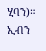ሂባን)። ኢብን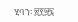ሂባን፡ ፳፻፵፯